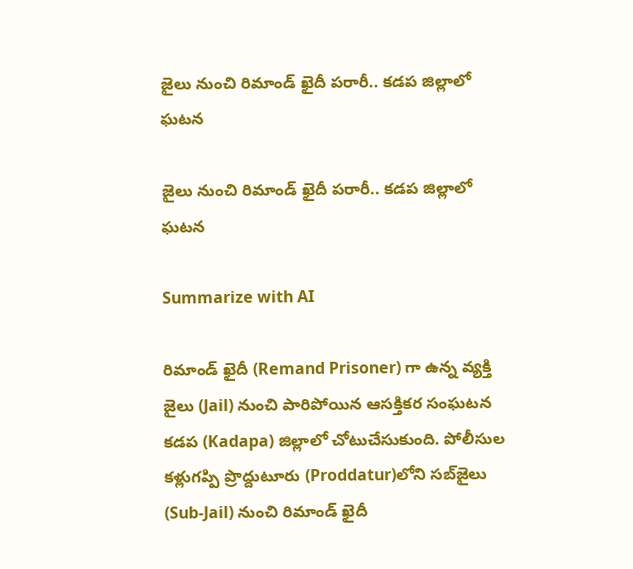జైలు నుంచి రిమాండ్‌ ఖైదీ పరారీ.. క‌డ‌ప‌ జిల్లాలో ఘ‌ట‌న‌

జైలు నుంచి రిమాండ్‌ ఖైదీ పరారీ.. క‌డ‌ప‌ జిల్లాలో ఘ‌ట‌న‌

Summarize with AI

రిమాండ్ ఖైదీ (Remand Prisoner) గా ఉన్న వ్య‌క్తి జైలు (Jail) నుంచి పారిపోయిన ఆస‌క్తిక‌ర సంఘ‌ట‌న క‌డ‌ప (Kadapa) జిల్లాలో చోటుచేసుకుంది. పోలీసుల క‌ళ్లుగ‌ప్పి ప్రొద్దుటూరు (Proddatur)లోని సబ్‌జైలు (Sub-Jail) నుంచి రిమాండ్‌ ఖైదీ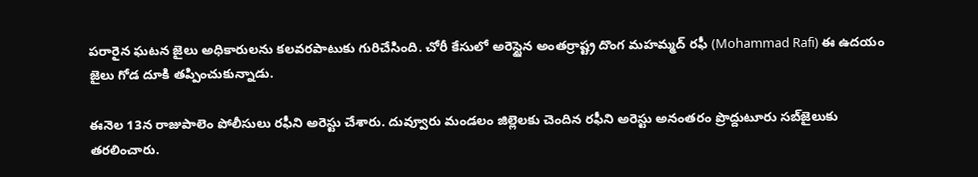పరారైన ఘ‌ట‌న జైలు అధికారులను క‌ల‌వ‌ర‌పాటుకు గురిచేసింది. చోరీ కేసులో అరెస్టైన అంతర్రాష్ట్ర దొంగ మహమ్మద్‌ రఫీ (Mohammad Rafi) ఈ ఉదయం జైలు గోడ దూకి తప్పించుకున్నాడు.

ఈనెల 13న రాజుపాలెం పోలీసులు రఫీని అరెస్టు చేశారు. దువ్వూరు మండలం జిల్లెలకు చెందిన రఫీని అరెస్టు అనంతరం ప్రొద్దుటూరు సబ్‌జైలుకు తరలించారు.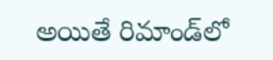అయితే రిమాండ్‌లో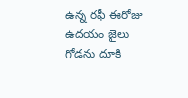ఉన్న రఫీ ఈరోజు ఉదయం జైలు గోడను దూకి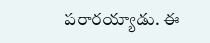పరారయ్యాడు. ఈ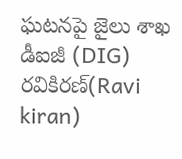ఘటనపై జైలు శాఖ డీఐజీ (DIG) రవికిరణ్‌(Ravi kiran)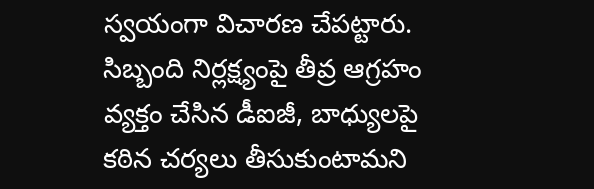స్వయంగా విచారణ చేపట్టారు. సిబ్బంది నిర్లక్ష్యంపై తీవ్ర ఆగ్రహం వ్యక్తం చేసిన డీఐజీ, బాధ్యులపై కఠిన చర్యలు తీసుకుంటామని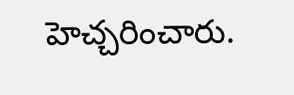హెచ్చరించారు.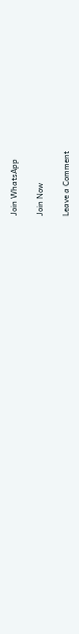Join WhatsApp

Join Now

Leave a Comment